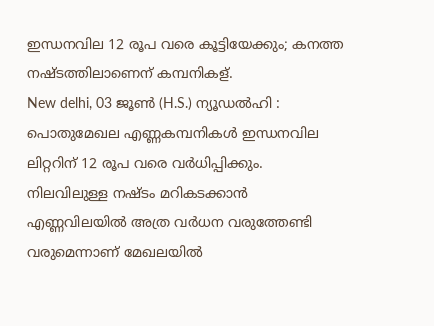ഇന്ധനവില 12 രൂപ വരെ കൂട്ടിയേക്കും; കനത്ത നഷ്ടത്തിലാണെന് കമ്പനികള്.
New delhi, 03 ജൂണ്‍ (H.S.) ന്യൂഡല്‍ഹി : പൊതുമേഖല എണ്ണകമ്പനികള്‍ ഇന്ധനവില ലിറ്ററിന് 12 രൂപ വരെ വര്‍ധിപ്പിക്കും. നിലവിലുള്ള നഷ്ടം മറികടക്കാന്‍ എണ്ണവിലയില്‍ അത്ര വര്‍ധന വരുത്തേണ്ടി വരുമെന്നാണ് മേഖലയില്‍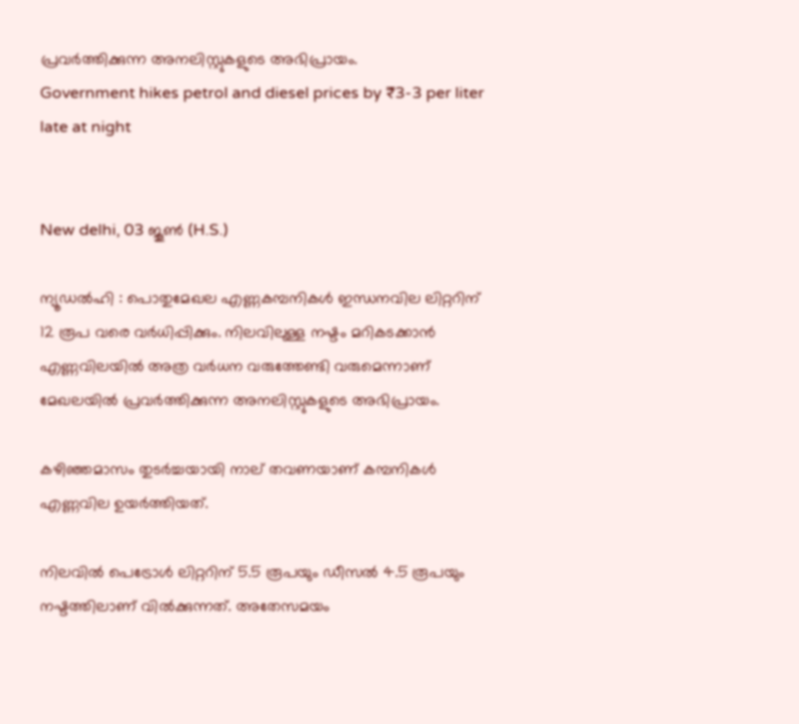പ്രവര്‍ത്തിക്കുന്ന അനലിസ്റ്റുകളുടെ അഭിപ്രായം.
Government hikes petrol and diesel prices by ₹3-3 per liter late at night


New delhi, 03 ജൂണ്‍ (H.S.)

ന്യൂഡല്‍ഹി : പൊതുമേഖല എണ്ണകമ്പനികള്‍ ഇന്ധനവില ലിറ്ററിന് 12 രൂപ വരെ വര്‍ധിപ്പിക്കും. നിലവിലുള്ള നഷ്ടം മറികടക്കാന്‍ എണ്ണവിലയില്‍ അത്ര വര്‍ധന വരുത്തേണ്ടി വരുമെന്നാണ് മേഖലയില്‍ പ്രവര്‍ത്തിക്കുന്ന അനലിസ്റ്റുകളുടെ അഭിപ്രായം.

കഴിഞ്ഞമാസം തുടര്‍ച്ചയായി നാല് തവണയാണ് കമ്പനികള്‍ എണ്ണവില ഉയര്‍ത്തിയത്.

നിലവില്‍ പെട്രോള്‍ ലിറ്ററിന് 5.5 രൂപയും ഡീസല്‍ 4.5 രൂപയും നഷ്ടത്തിലാണ് വില്‍ക്കുന്നത്. അതേസമയം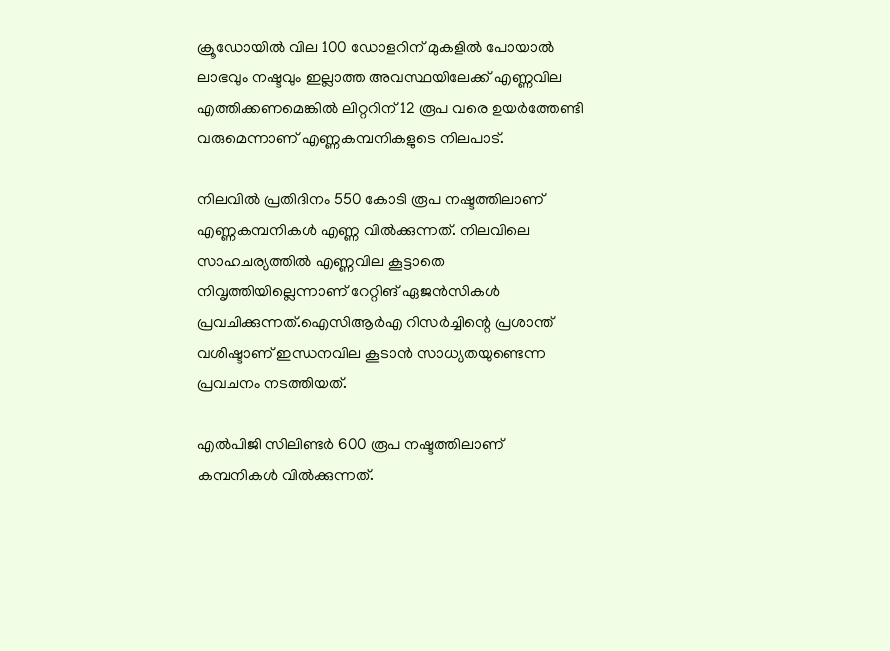ക്രൂഡോയില്‍ വില 100 ഡോളറിന് മുകളില്‍ പോയാല്‍ ലാഭവും നഷ്ടവും ഇല്ലാത്ത അവസ്ഥയിലേക്ക് എണ്ണവില എത്തിക്കണമെങ്കില്‍ ലിറ്ററിന് 12 രൂപ വരെ ഉയര്‍ത്തേണ്ടി വരുമെന്നാണ് എണ്ണകമ്പനികളുടെ നിലപാട്.

നിലവില്‍ പ്രതിദിനം 550 കോടി രൂപ നഷ്ടത്തിലാണ് എണ്ണകമ്പനികള്‍ എണ്ണ വില്‍ക്കുന്നത്. നിലവിലെ സാഹചര്യത്തില്‍ എണ്ണവില കൂട്ടാതെ നിവൃത്തിയില്ലെന്നാണ് റേറ്റിങ് ഏജന്‍സികള്‍ പ്രവചിക്കുന്നത്.ഐസിആര്‍എ റിസര്‍ച്ചിന്റെ പ്രശാന്ത് വശിഷ്ടാണ് ഇന്ധനവില കൂടാന്‍ സാധ്യതയുണ്ടെന്ന പ്രവചനം നടത്തിയത്.

എല്‍പിജി സിലിണ്ടര്‍ 600 രൂപ നഷ്ടത്തിലാണ് കമ്പനികള്‍ വില്‍ക്കുന്നത്.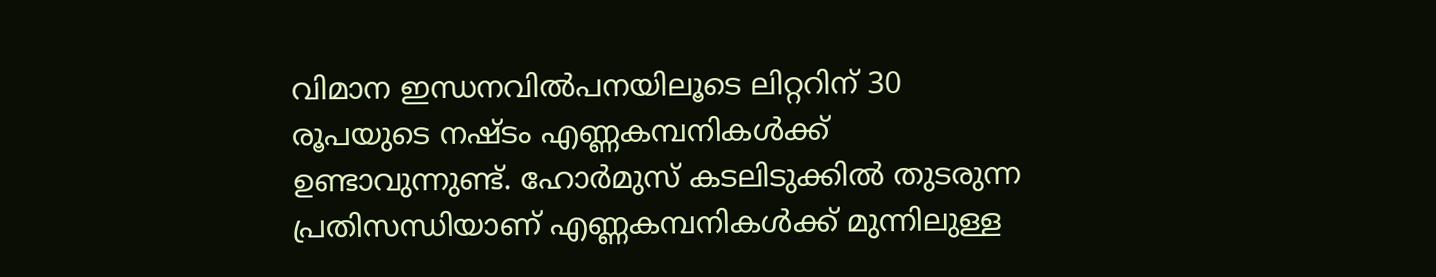വിമാന ഇന്ധനവില്‍പനയിലൂടെ ലിറ്ററിന് 30 രൂപയുടെ നഷ്ടം എണ്ണകമ്പനികള്‍ക്ക് ഉണ്ടാവുന്നുണ്ട്. ഹോര്‍മുസ് കടലിടുക്കില്‍ തുടരുന്ന പ്രതിസന്ധിയാണ് എണ്ണകമ്പനികള്‍ക്ക് മുന്നിലുള്ള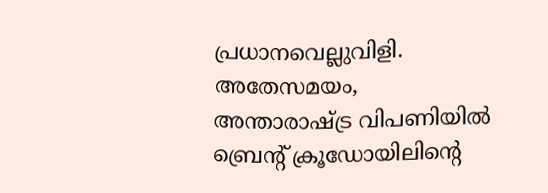പ്രധാനവെല്ലുവിളി. അതേസമയം, അന്താരാഷ്ട്ര വിപണിയില്‍ ബ്രെന്റ് ക്രൂഡോയിലിന്റെ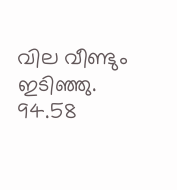വില വീണ്ടും ഇടിഞ്ഞു. 94.58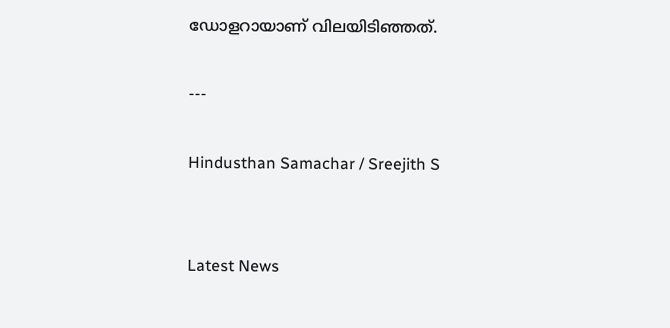ഡോളറായാണ് വിലയിടിഞ്ഞത്.

---

Hindusthan Samachar / Sreejith S


Latest News